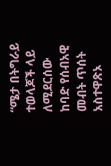“ሜታ በትግራይ ተወላጆች ላይ ለሚደርሰው ከባድ የሰብአዊ መብት ጥሰት አስተዋጽኦ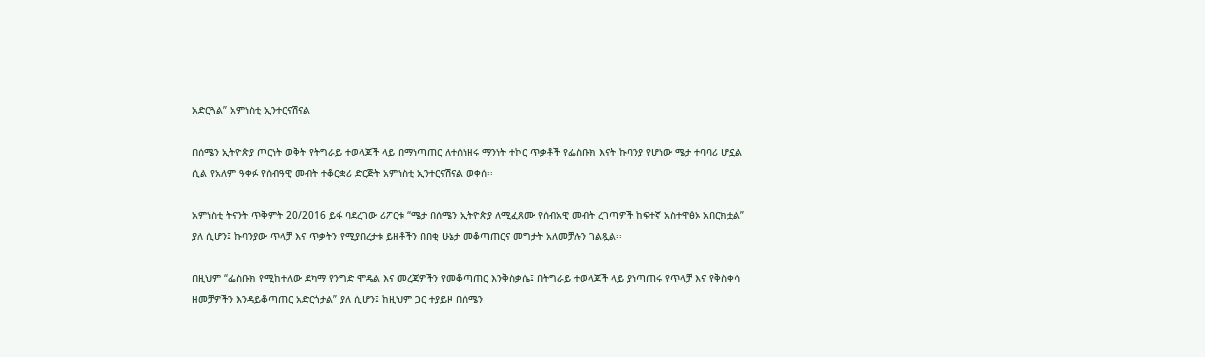አድርጓል” አምነስቲ ኢንተርናሽናል

በሰሜን ኢትዮጵያ ጦርነት ወቅት የትግራይ ተወላጆች ላይ በማነጣጠር ለተሰነዘሩ ማንነት ተኮር ጥቃቶች የፌስቡክ እናት ኩባንያ የሆነው ሜታ ተባባሪ ሆኗል ሲል የአለም ዓቀፉ የሰብዓዊ መብት ተቆርቋሪ ድርጅት አምነስቲ ኢንተርናሽናል ወቀሰ፡፡

አምነስቲ ትናንት ጥቅምት 20/2016 ይፋ ባደረገው ሪፖርቱ “ሜታ በሰሜን ኢትዮጵያ ለሚፈጸሙ የሰብአዊ መብት ረገጣዎች ከፍተኛ አስተዋፅኦ አበርክቷል” ያለ ሲሆን፤ ኩባንያው ጥላቻ እና ጥቃትን የሚያበረታቱ ይዘቶችን በበቂ ሁኔታ መቆጣጠርና መግታት አለመቻሉን ገልጿል፡፡

በዚህም “ፌስቡክ የሚከተለው ደካማ የንግድ ሞዴል እና መረጃዎችን የመቆጣጠር እንቅስቃሴ፤ በትግራይ ተወላጆች ላይ ያነጣጠሩ የጥላቻ እና የቅስቀሳ ዘመቻዎችን እንዳይቆጣጠር አድርጎታል” ያለ ሲሆን፤ ከዚህም ጋር ተያይዞ በሰሜን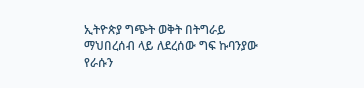ኢትዮጵያ ግጭት ወቅት በትግራይ ማህበረሰብ ላይ ለደረሰው ግፍ ኩባንያው የራሱን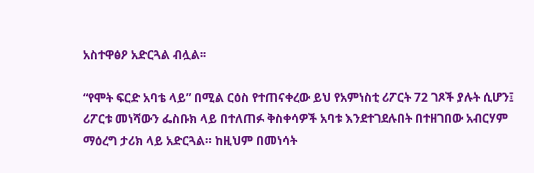አስተዋፅዖ አድርጓል ብሏል፡፡

“የሞት ፍርድ አባቴ ላይ” በሚል ርዕስ የተጠናቀረው ይህ የአምነስቲ ሪፖርት 72 ገጾች ያሉት ሲሆን፤ ሪፖርቱ መነሻውን ፌስቡክ ላይ በተለጠፉ ቅስቀሳዎች አባቱ እንደተገደሉበት በተዘገበው አብርሃም ማዕረግ ታሪክ ላይ አድርጓል። ከዚህም በመነሳት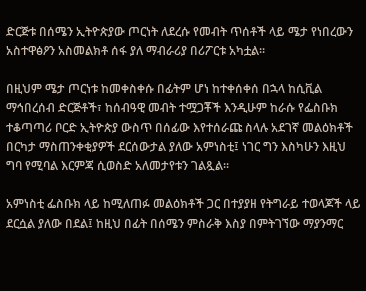ድርጅቱ በሰሜን ኢትዮጵያው ጦርነት ለደረሱ የመብት ጥሰቶች ላይ ሜታ የነበረውን አስተዋፅዖን አስመልክቶ ሰፋ ያለ ማብራሪያ በሪፖርቱ አካቷል፡፡

በዚህም ሜታ ጦርነቱ ከመቀስቀሱ በፊትም ሆነ ከተቀሰቀሰ በኋላ ከሲቪል ማኅበረሰብ ድርጅቶች፣ ከሰብዓዊ መብት ተሟጋቾች እንዲሁም ከራሱ የፌስቡክ ተቆጣጣሪ ቦርድ ኢትዮጵያ ውስጥ በሰፊው እየተሰራጩ ስላሉ አደገኛ መልዕክቶች በርካታ ማስጠንቀቂያዎች ደርሰውታል ያለው አምነስቲ፤ ነገር ግን እስካሁን እዚህ ግባ የሚባል እርምጃ ሲወስድ አለመታየቱን ገልጿል፡፡

አምነስቲ ፌስቡክ ላይ ከሚለጠፉ መልዕክቶች ጋር በተያያዘ የትግራይ ተወላጆች ላይ ደርሷል ያለው በደል፤ ከዚህ በፊት በሰሜን ምስራቅ እስያ በምትገኘው ማያንማር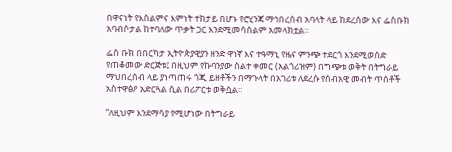በዋናነት የእስልምና እምነት ተከታይ በሆኑ የሮሂንጃ ማኅበረሰብ አባላት ላይ ከደረሰው እና ፌስቡክ አባብሶታል ከተባለው ጥቃት ጋር እንደሚመሳሰልም አመላክቷል።

ፌስ ቡክ በበርካታ ኢትዮጵያዊያን ዘንድ ዋነኛ እና ተዓማኒ የዜና ምንጭ ተደርጎ እንደሚወሰድ የጠቆመው ድርጅቱ፤ በዚህም የኩባንያው ስልተ ቀመር (አልጎሪዝም) በግጭቱ ወቅት በትግራይ ማህበረሰብ ላይ ያነጣጠሩ ጎጂ ይዘቶችን በማጉላት በአገሪቱ ለደረሱ የሰብአዊ መብት ጥሰቶች አስተዋፅዖ አድርጓል ሲል በሪፖርቱ ወቅሷል፡፡

“ለዚህም እንደማሳያ የሚሆነው በትግራይ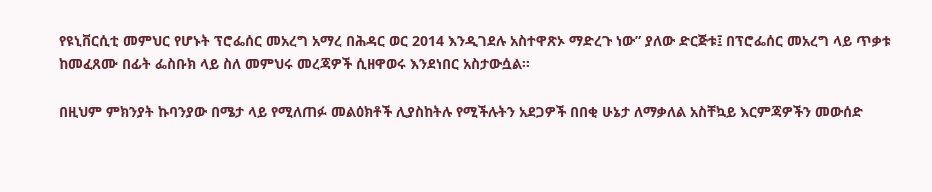የዩኒቨርሲቲ መምህር የሆኑት ፕሮፌሰር መአረግ አማረ በሕዳር ወር 2014 እንዲገደሉ አስተዋጽኦ ማድረጉ ነው” ያለው ድርጅቱ፤ በፕሮፌሰር መአረግ ላይ ጥቃቱ ከመፈጸሙ በፊት ፌስቡክ ላይ ስለ መምህሩ መረጃዎች ሲዘዋወሩ እንደነበር አስታውሷል፡፡

በዚህም ምክንያት ኩባንያው በሜታ ላይ የሚለጠፉ መልዕክቶች ሊያስከትሉ የሚችሉትን አደጋዎች በበቂ ሁኔታ ለማቃለል አስቸኳይ እርምጃዎችን መውሰድ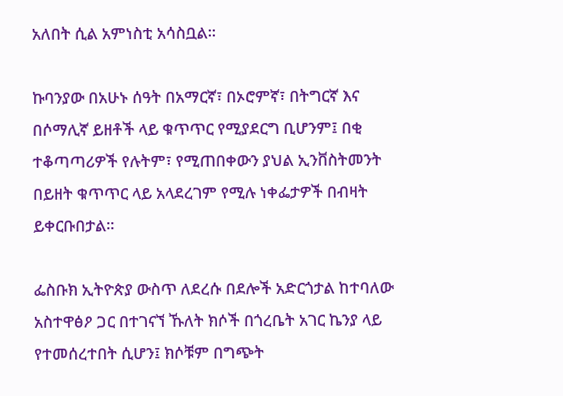አለበት ሲል አምነስቲ አሳስቧል።

ኩባንያው በአሁኑ ሰዓት በአማርኛ፣ በኦሮምኛ፣ በትግርኛ እና በሶማሊኛ ይዘቶች ላይ ቁጥጥር የሚያደርግ ቢሆንም፤ በቂ ተቆጣጣሪዎች የሉትም፣ የሚጠበቀውን ያህል ኢንቨስትመንት በይዘት ቁጥጥር ላይ አላደረገም የሚሉ ነቀፌታዎች በብዛት ይቀርቡበታል።

ፌስቡክ ኢትዮጵያ ውስጥ ለደረሱ በደሎች አድርጎታል ከተባለው አስተዋፅዖ ጋር በተገናኘ ኹለት ክሶች በጎረቤት አገር ኬንያ ላይ የተመሰረተበት ሲሆን፤ ክሶቹም በግጭት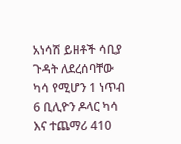አነሳሽ ይዘቶች ሳቢያ ጉዳት ለደረሰባቸው ካሳ የሚሆን 1 ነጥብ 6 ቢሊዮን ዶላር ካሳ እና ተጨማሪ 410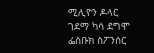ሚሊዮን ዶላር ገደማ ካሳ ደግሞ ፌስቡክ ስፖንሰር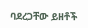ባደረጋቸው ይዘቶች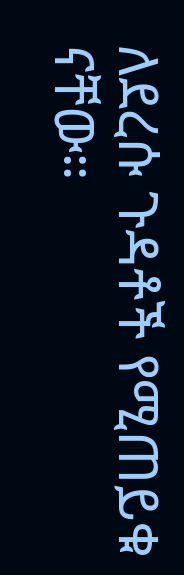ለደረሱ ጉዳቶች የሚጠይቁ ናቸው።